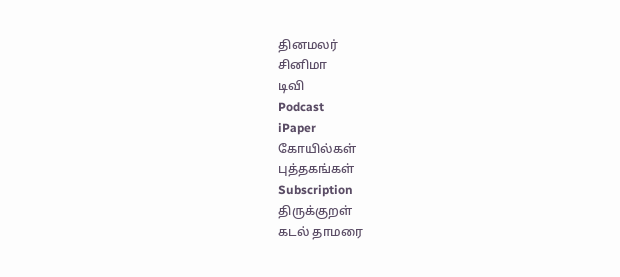தினமலர்
சினிமா
டிவி
Podcast
iPaper
கோயில்கள்
புத்தகங்கள்
Subscription
திருக்குறள்
கடல் தாமரை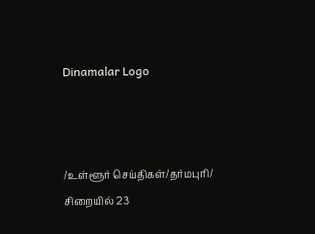Dinamalar Logo



/உள்ளூர் செய்திகள்/தர்மபுரி/ சிறையில் 23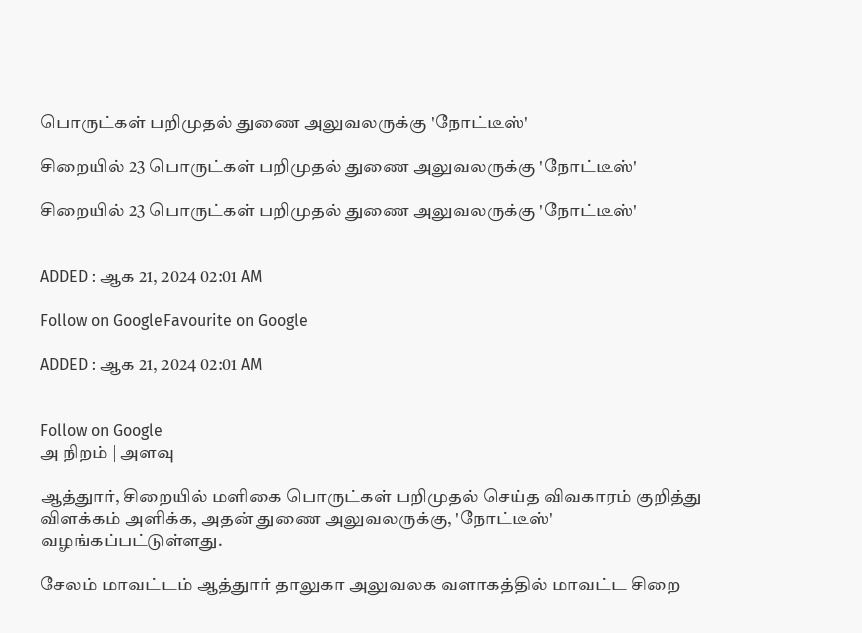பொருட்கள் பறிமுதல் துணை அலுவலருக்கு 'நோட்டீஸ்'

சிறையில் 23 பொருட்கள் பறிமுதல் துணை அலுவலருக்கு 'நோட்டீஸ்'

சிறையில் 23 பொருட்கள் பறிமுதல் துணை அலுவலருக்கு 'நோட்டீஸ்'


ADDED : ஆக 21, 2024 02:01 AM

Follow on GoogleFavourite on Google

ADDED : ஆக 21, 2024 02:01 AM


Follow on Google
அ நிறம் | அளவு

ஆத்துார், சிறையில் மளிகை பொருட்கள் பறிமுதல் செய்த விவகாரம் குறித்து விளக்கம் அளிக்க, அதன் துணை அலுவலருக்கு, 'நோட்டீஸ்' வழங்கப்பட்டுள்ளது.

சேலம் மாவட்டம் ஆத்துார் தாலுகா அலுவலக வளாகத்தில் மாவட்ட சிறை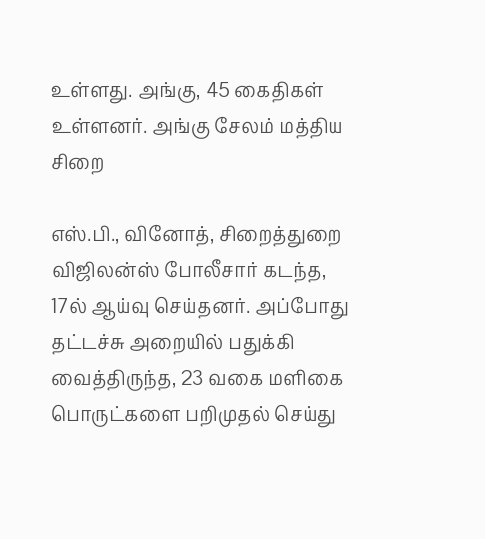உள்ளது. அங்கு, 45 கைதிகள் உள்ளனர். அங்கு சேலம் மத்திய சிறை

எஸ்.பி., வினோத், சிறைத்துறை விஜிலன்ஸ் போலீசார் கடந்த, 17ல் ஆய்வு செய்தனர். அப்போது தட்டச்சு அறையில் பதுக்கி வைத்திருந்த, 23 வகை மளிகை பொருட்களை பறிமுதல் செய்து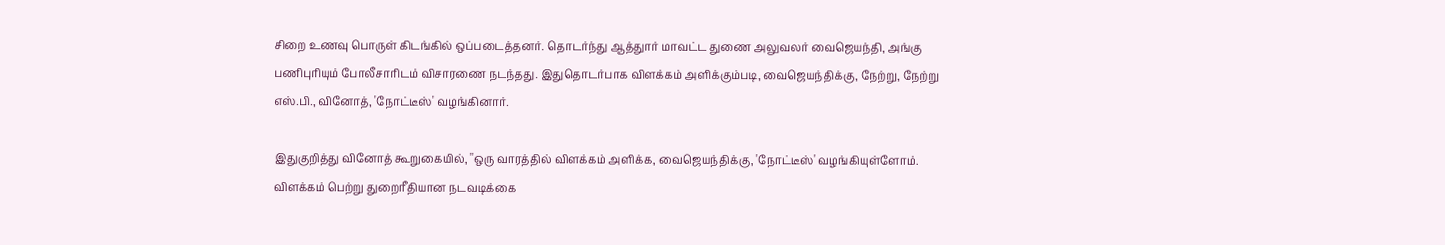சிறை உணவு பொருள் கிடங்கில் ஒப்படைத்தனர். தொடர்ந்து ஆத்துார் மாவட்ட துணை அலுவலர் வைஜெயந்தி, அங்கு பணிபுரியும் போலீசாரிடம் விசாரணை நடந்தது. இதுதொடர்பாக விளக்கம் அளிக்கும்படி, வைஜெயந்திக்கு, நேற்று, நேற்று எஸ்.பி., வினோத், 'நோட்டீஸ்' வழங்கினார்.

இதுகுறித்து வினோத் கூறுகையில், ''ஒரு வாரத்தில் விளக்கம் அளிக்க, வைஜெயந்திக்கு, 'நோட்டீஸ்' வழங்கியுள்ளோம். விளக்கம் பெற்று துறைரீதியான நடவடிக்கை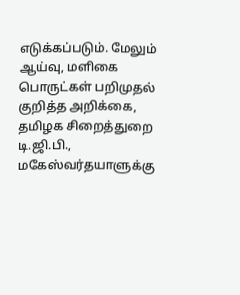எடுக்கப்படும். மேலும் ஆய்வு, மளிகை பொருட்கள் பறிமுதல் குறித்த அறிக்கை, தமிழக சிறைத்துறை டி.ஜி.பி., மகேஸ்வர்தயாளுக்கு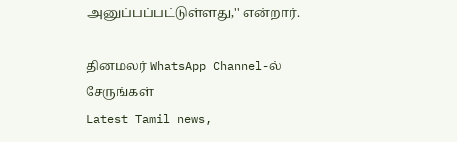அனுப்பப்பட்டுள்ளது,'' என்றார்.

தினமலர் WhatsApp Channel-ல் சேருங்கள்
Latest Tamil news,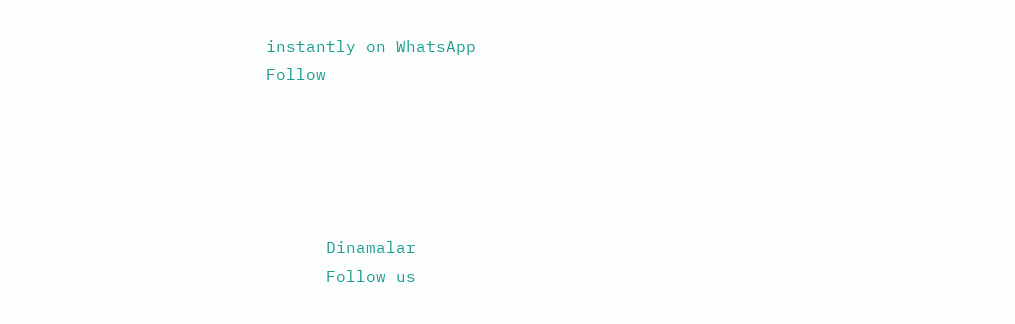instantly on WhatsApp
Follow





      Dinamalar
      Follow us